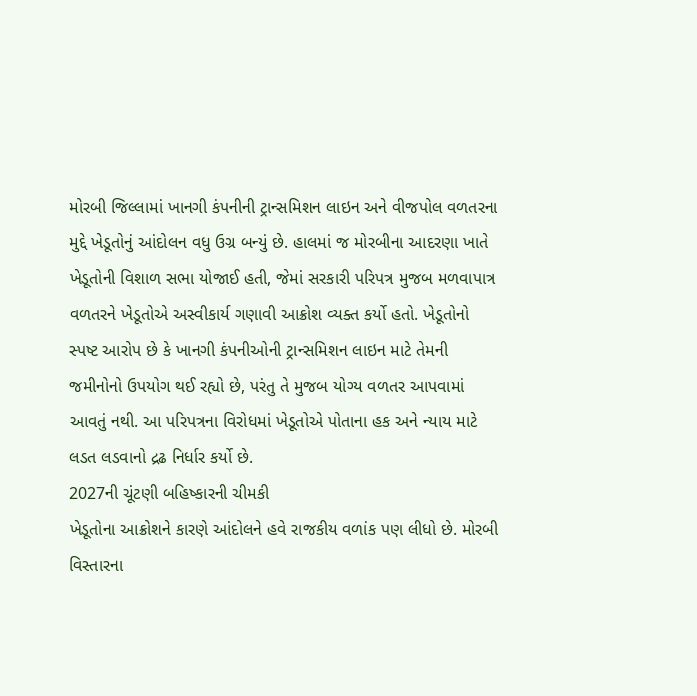મોરબી જિલ્લામાં ખાનગી કંપનીની ટ્રાન્સમિશન લાઇન અને વીજપોલ વળતરના મુદ્દે ખેડૂતોનું આંદોલન વધુ ઉગ્ર બન્યું છે. હાલમાં જ મોરબીના આદરણા ખાતે ખેડૂતોની વિશાળ સભા યોજાઈ હતી, જેમાં સરકારી પરિપત્ર મુજબ મળવાપાત્ર વળતરને ખેડૂતોએ અસ્વીકાર્ય ગણાવી આક્રોશ વ્યક્ત કર્યો હતો. ખેડૂતોનો સ્પષ્ટ આરોપ છે કે ખાનગી કંપનીઓની ટ્રાન્સમિશન લાઇન માટે તેમની જમીનોનો ઉપયોગ થઈ રહ્યો છે, પરંતુ તે મુજબ યોગ્ય વળતર આપવામાં આવતું નથી. આ પરિપત્રના વિરોધમાં ખેડૂતોએ પોતાના હક અને ન્યાય માટે લડત લડવાનો દ્રઢ નિર્ધાર કર્યો છે.
2027ની ચૂંટણી બહિષ્કારની ચીમકી
ખેડૂતોના આક્રોશને કારણે આંદોલને હવે રાજકીય વળાંક પણ લીધો છે. મોરબી વિસ્તારના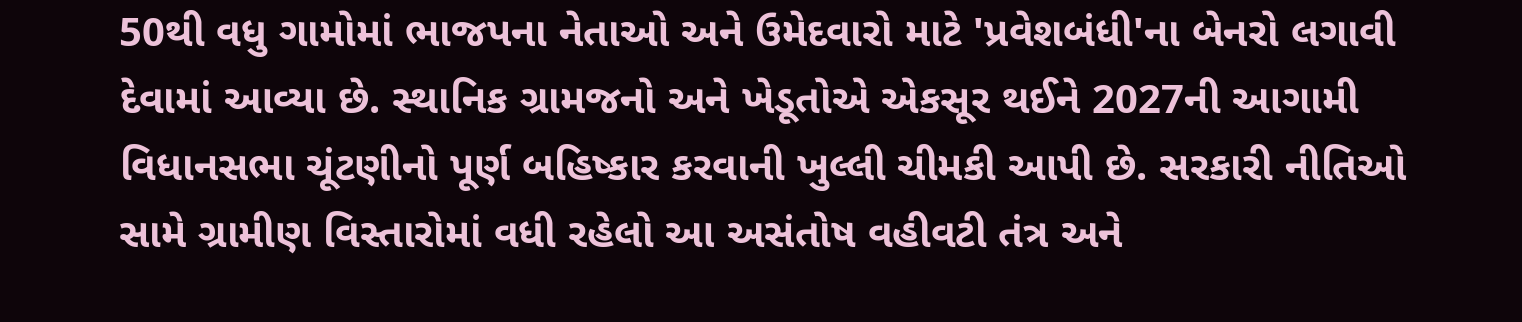50થી વધુ ગામોમાં ભાજપના નેતાઓ અને ઉમેદવારો માટે 'પ્રવેશબંધી'ના બેનરો લગાવી દેવામાં આવ્યા છે. સ્થાનિક ગ્રામજનો અને ખેડૂતોએ એકસૂર થઈને 2027ની આગામી વિધાનસભા ચૂંટણીનો પૂર્ણ બહિષ્કાર કરવાની ખુલ્લી ચીમકી આપી છે. સરકારી નીતિઓ સામે ગ્રામીણ વિસ્તારોમાં વધી રહેલો આ અસંતોષ વહીવટી તંત્ર અને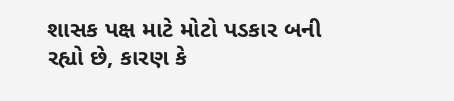શાસક પક્ષ માટે મોટો પડકાર બની રહ્યો છે, કારણ કે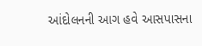આંદોલનની આગ હવે આસપાસના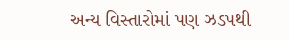અન્ય વિસ્તારોમાં પણ ઝડપથી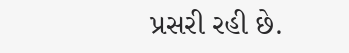પ્રસરી રહી છે.